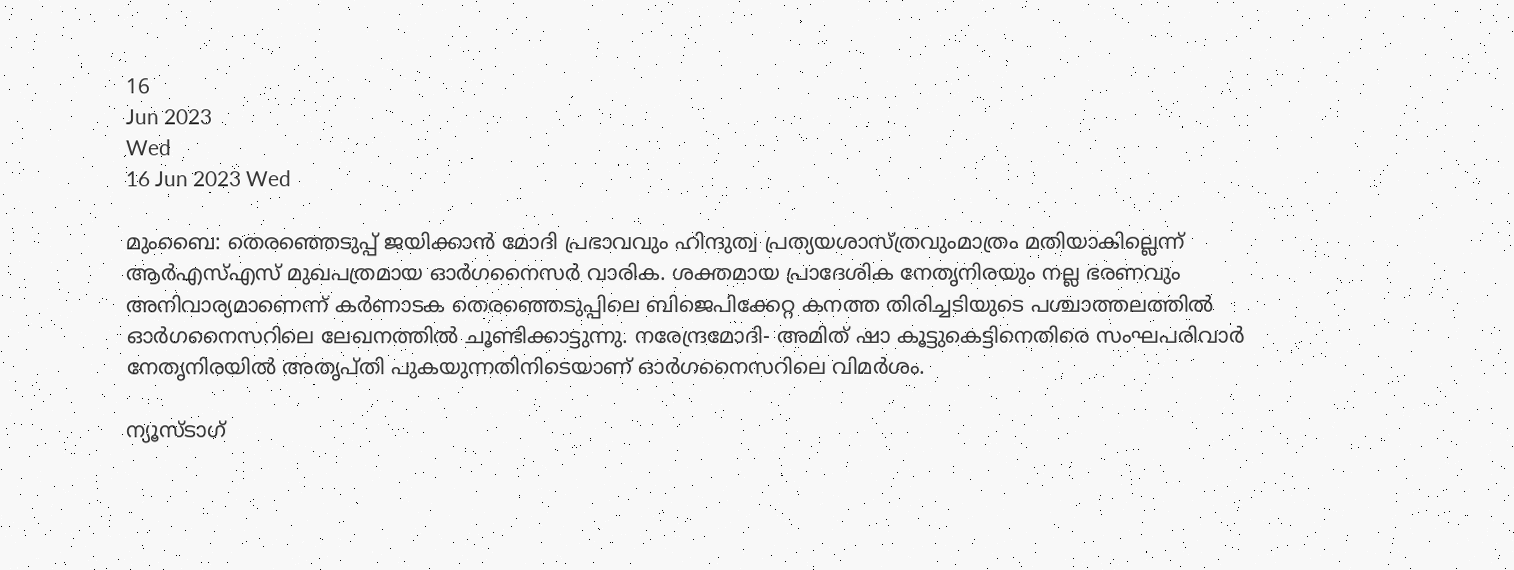16
Jun 2023
Wed
16 Jun 2023 Wed

മുംബൈ: തെരഞ്ഞെടുപ്പ് ജയിക്കാൻ മോദി പ്രഭാവവും ഹിന്ദുത്വ പ്രത്യയശാസ്ത്രവുംമാത്രം മതിയാകില്ലെന്ന് ആർഎസ്എസ് മുഖപത്രമായ ഓർഗനൈസർ വാരിക. ശക്തമായ പ്രാദേശിക നേതൃനിരയും നല്ല ഭരണവും അനിവാര്യമാണെന്ന് കർണാടക തെരഞ്ഞെടുപ്പിലെ ബിജെപിക്കേറ്റ കനത്ത തിരിച്ചടിയുടെ പശ്ചാത്തലത്തിൽ ഓർഗനൈസറിലെ ലേഖനത്തിൽ ചൂണ്ടിക്കാട്ടുന്നു. നരേന്ദ്രമോദി- അമിത് ഷാ കൂട്ടുകെട്ടിനെതിരെ സംഘപരിവാർ നേതൃനിരയിൽ അതൃപ്തി പുകയുന്നതിനിടെയാണ് ഓർഗനൈസറിലെ വിമർശം.

ന്യൂസ്ടാഗ്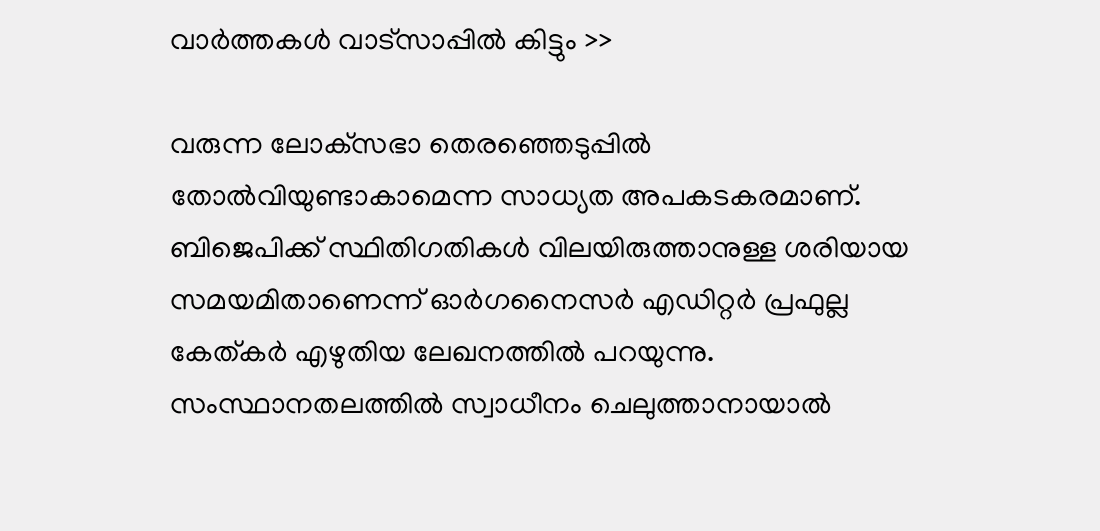വാര്‍ത്തകള്‍ വാട്‌സാപ്പില്‍ കിട്ടും >>

വരുന്ന ലോക്‌സഭാ തെരഞ്ഞെടുപ്പിൽ തോൽവിയുണ്ടാകാമെന്ന സാധ്യത അപകടകരമാണ്. ബിജെപിക്ക് സ്ഥിതിഗതികൾ വിലയിരുത്താനുള്ള ശരിയായ സമയമിതാണെന്ന് ഓർഗനൈസർ എഡിറ്റർ പ്രഫുല്ല കേത്കർ എഴുതിയ ലേഖനത്തിൽ പറയുന്നു. സംസ്ഥാനതലത്തിൽ സ്വാധീനം ചെലുത്താനായാൽ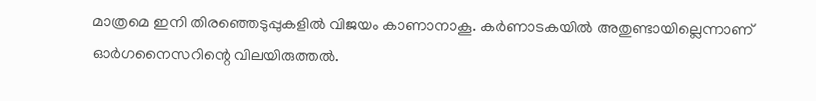മാത്രമെ ഇനി തിരഞ്ഞെടുപ്പുകളിൽ വിജയം കാണാനാകൂ. കർണാടകയിൽ അതുണ്ടായില്ലെന്നാണ് ഓർഗനൈസറിന്റെ വിലയിരുത്തൽ.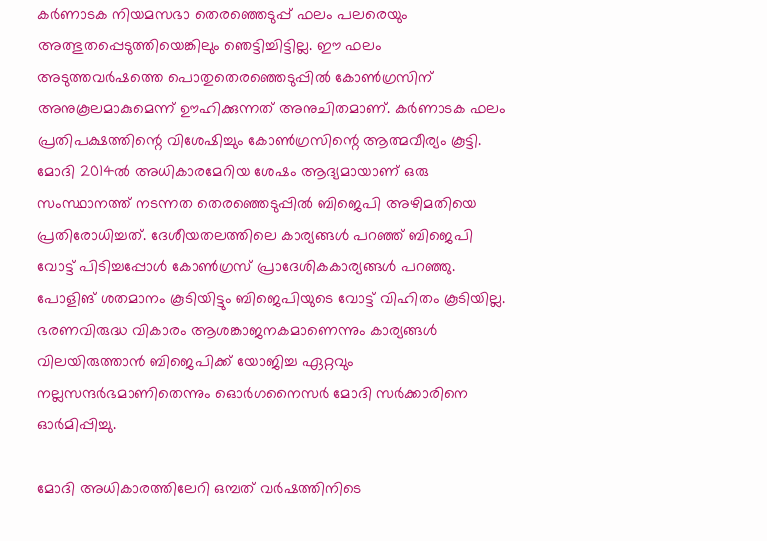കർണാടക നിയമസഭാ തെരഞ്ഞെടുപ്പ് ഫലം പലരെയും അത്ഭുതപ്പെടുത്തിയെങ്കിലും ഞെട്ടിച്ചിട്ടില്ല. ഈ ഫലം അടുത്തവർഷത്തെ പൊതുതെരഞ്ഞെടുപ്പിൽ കോൺഗ്രസിന് അനുകൂലമാകുമെന്ന് ഊഹിക്കുന്നത് അനുചിതമാണ്. കർണാടക ഫലം പ്രതിപക്ഷത്തിന്റെ വിശേഷിച്ചും കോൺഗ്രസിന്റെ ആത്മവീര്യം കൂട്ടി. മോദി 2014ൽ അധികാരമേറിയ ശേഷം ആദ്യമായാണ് ഒരു സംസ്ഥാനത്ത് നടന്നത തെരഞ്ഞെടുപ്പിൽ ബിജെപി അഴിമതിയെ പ്രതിരോധിച്ചത്. ദേശീയതലത്തിലെ കാര്യങ്ങൾ പറഞ്ഞ് ബിജെപി വോട്ട് പിടിച്ചപ്പോൾ കോൺഗ്രസ് പ്രാദേശികകാര്യങ്ങൾ പറഞ്ഞു. പോളിങ് ശതമാനം കൂടിയിട്ടും ബിജെപിയുടെ വോട്ട് വിഹിതം കൂടിയില്ല. ഭരണവിരുദ്ധ വികാരം ആശങ്കാജനകമാണെന്നും കാര്യങ്ങൾ വിലയിരുത്താൻ ബിജെപിക്ക് യോജിച്ച ഏറ്റവും നല്ലസന്ദർഭമാണിതെന്നും ഒൊർഗനൈസർ മോദി സർക്കാരിനെ ഓർമിപ്പിച്ചു.

മോദി അധികാരത്തിലേറി ഒമ്പത് വർഷത്തിനിടെ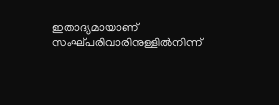ഇതാദ്യമായാണ് സംഘ്പരിവാരിനുള്ളിൽനിന്ന്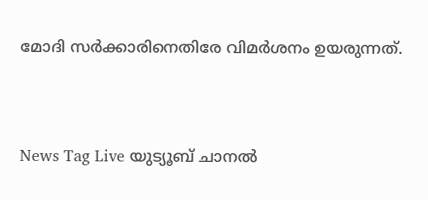മോദി സർക്കാരിനെതിരേ വിമർശനം ഉയരുന്നത്.



News Tag Live യുട്യൂബ് ചാനല്‍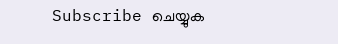Subscribe ചെയ്യുക